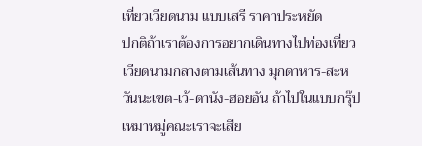เที่ยวเวียดนาม แบบเสรี ราคาประหยัด
ปกติถ้าเราต้องการอยากเดินทางไปท่องเที่ยวเวียดนามกลางตามเส้นทาง มุกดาหาร-สะหวันนะเขต-เว้-ดานัง-ฮอยอัน ถ้าไปในแบบกรุ๊ปเหมาหมู่คณะเราจะเสีย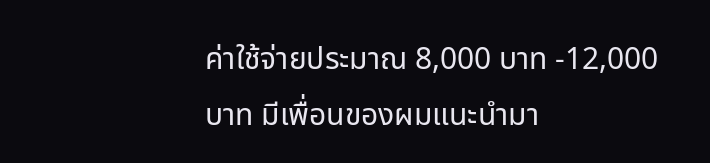ค่าใช้จ่ายประมาณ 8,000 บาท -12,000 บาท มีเพื่อนของผมแนะนำมา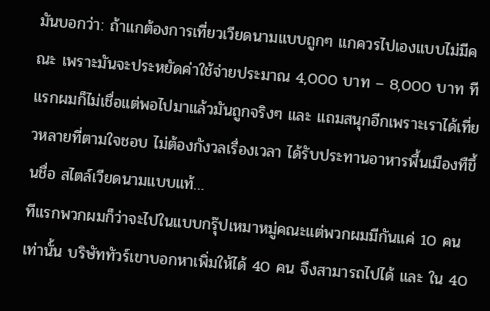มันบอกว่า: ถ้าแกต้องการเที่ยวเวียดนามแบบถูกๆ แกควรไปเองแบบไม่มีคณะ เพราะมันจะประหยัดค่าใช้จ่ายประมาณ 4,000 บาท – 8,000 บาท ทีแรกผมก็ไม่เชื่อแต่พอไปมาแล้วมันถูกจริงๆ และ แถมสนุกอีกเพราะเราได้เที่ยวหลายที่ตามใจชอบ ไม่ต้องกังวลเรื่องเวลา ได้รับประทานอาหารพื้นเมืองทืขึ้นชื่อ สไตล์เวียดนามแบบแท้…
ทีแรกพวกผมก็ว่าจะไปในแบบกรุ๊ปเหมาหมู่คณะแต่พวกผมมีกันแค่ 10 คนเท่านั้น บริษัททัวร์เขาบอกหาเพิ่มให้ได้ 40 คน จึงสามารถไปได้ และ ใน 40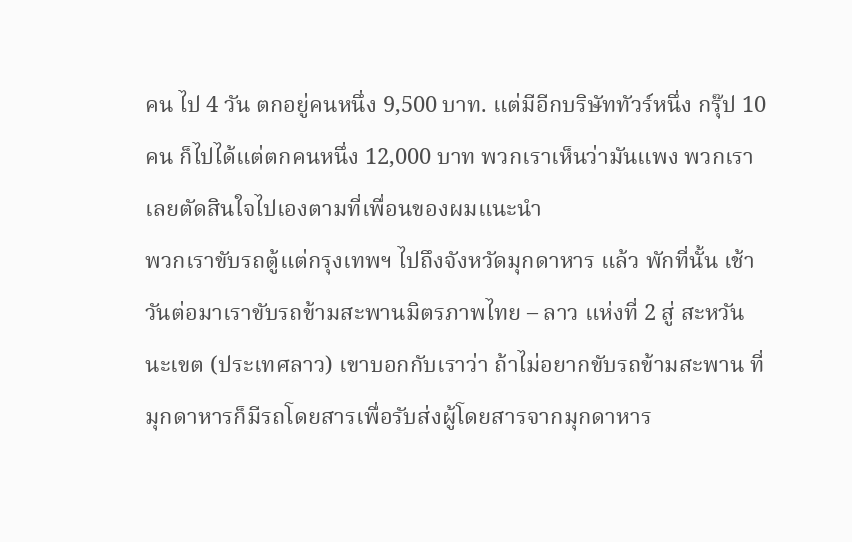คน ไป 4 วัน ตกอยู่คนหนึ่ง 9,500 บาท. แต่มีอีกบริษัททัวร์หนึ่ง กรุ๊ป 10 คน ก็ไปได้แต่ตกคนหนึ่ง 12,000 บาท พวกเราเห็นว่ามันแพง พวกเราเลยตัดสินใจไปเองตามที่เพื่อนของผมแนะนำ
พวกเราขับรถตู้แต่กรุงเทพฯ ไปถึงจังหวัดมุกดาหาร แล้ว พักที่นั้น เช้าวันต่อมาเราขับรถข้ามสะพานมิตรภาพไทย – ลาว แห่งที่ 2 สู่ สะหวันนะเขต (ประเทศลาว) เขาบอกกับเราว่า ถ้าไม่อยากขับรถข้ามสะพาน ที่มุกดาหารก็มีรถโดยสารเพื่อรับส่งผู้โดยสารจากมุกดาหาร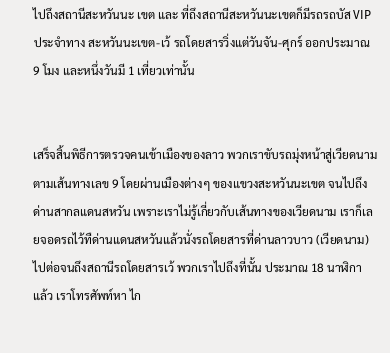ไปถึงสถานีสะหวันนะ เขต และ ที่ถึงสถานีสะหวันนะเขตก็มีรถรถบัส VIP ประจำทาง สะหวันนะเขต-เว้ รถโดยสารวิ่งแต่วันจัน-ศุกร์ ออกประมาณ 9 โมง และหนึ่งวันมี 1 เที่ยวเท่านั้น


เสร็จสิ้นพิธีการตรวจคนเข้าเมืองของลาว พวกเราขับรถมุ่งหน้าสู่เวียดนามตามเส้นทางเลข 9 โดยผ่านเมืองต่างๆ ของแขวงสะหวันนะเขต จนไปถึงด่านสากลแดนสหวัน เพราะเราไม่รู้เกี่ยวกับเส้นทางของเวียดนาม เราก็เลยจอดรถไว้ทืด่านแดนสหวันแล้วนั่งรถโดยสารที่ด่านลาวบาว (เวียดนาม) ไปต่อจนถึงสถานีรถโดยสารเว้ พวกเราไปถึงที่นั้น ประมาณ 18 นาฬิกา แล้ว เราโทรศัพท์หา ไก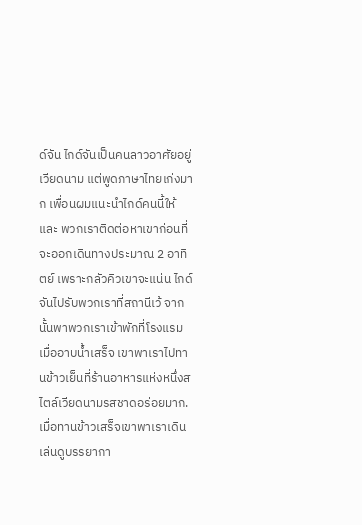ด์จัน ไกด์จันเป็นคนลาวอาศัยอยู่เวียดนาม แต่พูดภาษาไทยเก่งมาก เพื่อนผมแนะนำไกด์คนนี้ให้ และ พวกเราติดต่อหาเขาก่อนที่จะออกเดินทางประมาณ 2 อาทิตย์ เพราะกลัวคิวเขาจะแน่น ไกด์จันไปรับพวกเราที่สถานีเว้ จากนั้นพาพวกเราเข้าพักที่โรงแรม เมื่ออาบน้ำเสร็จ เขาพาเราไปทานข้าวเย็นที่ร้านอาหารแห่งหนึ่งสไตล์เวียดนามรสชาดอร่อยมาก.เมื่อทานข้าวเสร็จเขาพาเราเดินเล่นดูบรรยากา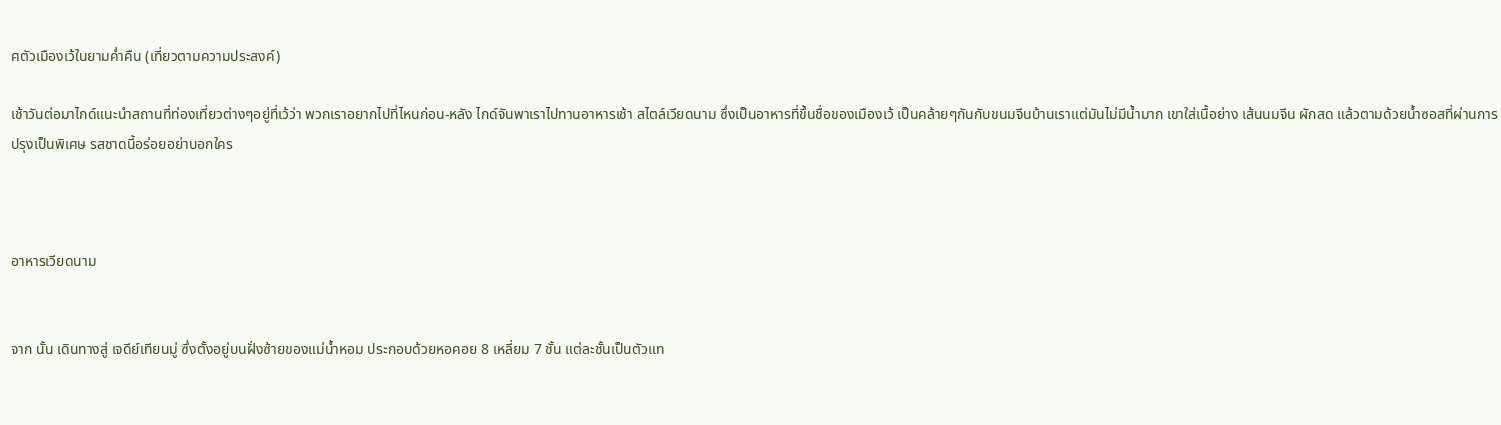ศตัวเมืองเว้ในยามค่ำคืน (เที่ยวตามความประสงค์)

เช้าวันต่อมาไกด์แนะนำสถานที่ท่องเที่ยวต่างๆอยู่ที่เว้ว่า พวกเราอยากไปที่ไหนก่อน-หลัง ไกด์จันพาเราไปทานอาหารเช้า สไตล์เวียดนาม ซึ่งเป็นอาหารที่ขึ้นชื่อของเมืองเว้ เป็นคล้ายๆกันกับขนมจีนบ้านเราแต่มันไม่มีน้ำมาก เขาใส่เนื้อย่าง เส้นนมจีน ผักสด แล้วตามด้วยน้ำซอสที่ผ่านการปรุงเป็นพิเศษ รสชาดนี้อร่อยอย่าบอกใคร



อาหารเวียดนาม


จาก นั้น เดินทางสู่ เจดีย์เทียนมู่ ซึ่งตั้งอยู่บนฝั่งซ้ายของแม่น้ำหอม ประกอบด้วยหอคอย 8 เหลี่ยม 7 ชั้น แต่ละชั้นเป็นตัวแท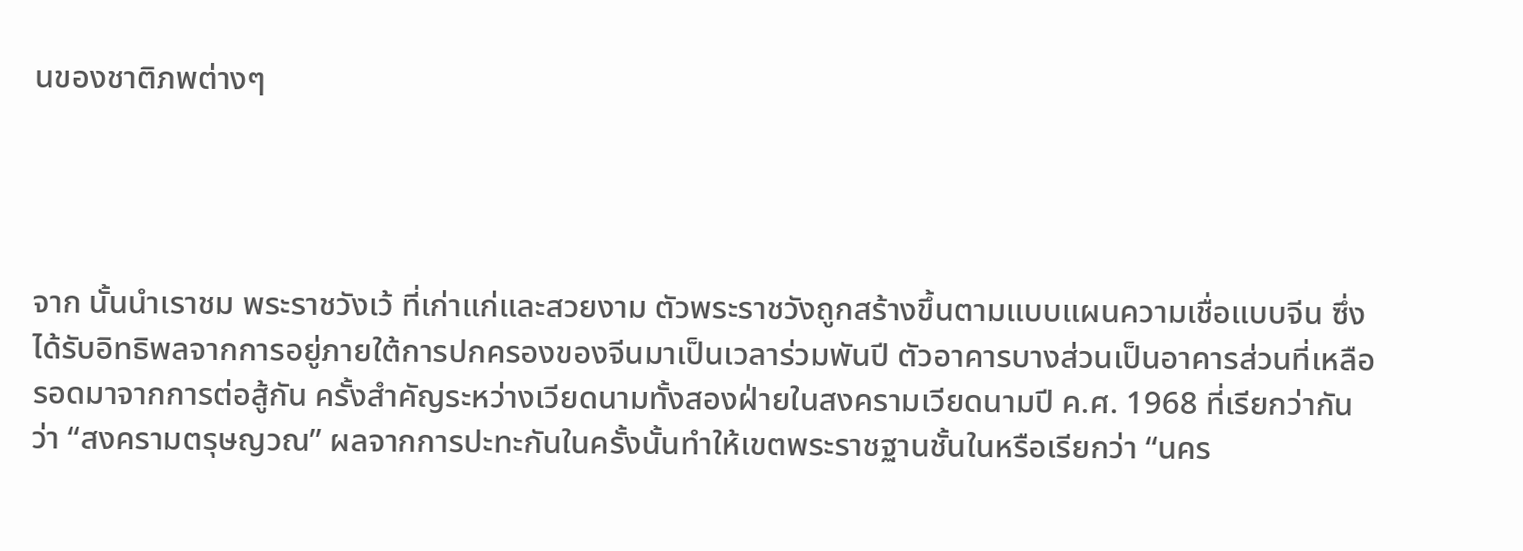นของชาติภพต่างๆ




จาก นั้นนำเราชม พระราชวังเว้ ที่เก่าแก่และสวยงาม ตัวพระราชวังถูกสร้างขึ้นตามแบบแผนความเชื่อแบบจีน ซึ่งได้รับอิทธิพลจากการอยู่ภายใต้การปกครองของจีนมาเป็นเวลาร่วมพันปี ตัวอาคารบางส่วนเป็นอาคารส่วนที่เหลือรอดมาจากการต่อสู้กัน ครั้งสำคัญระหว่างเวียดนามทั้งสองฝ่ายในสงครามเวียดนามปี ค.ศ. 1968 ที่เรียกว่ากันว่า “สงครามตรุษญวณ” ผลจากการปะทะกันในครั้งนั้นทำให้เขตพระราชฐานชั้นในหรือเรียกว่า “นคร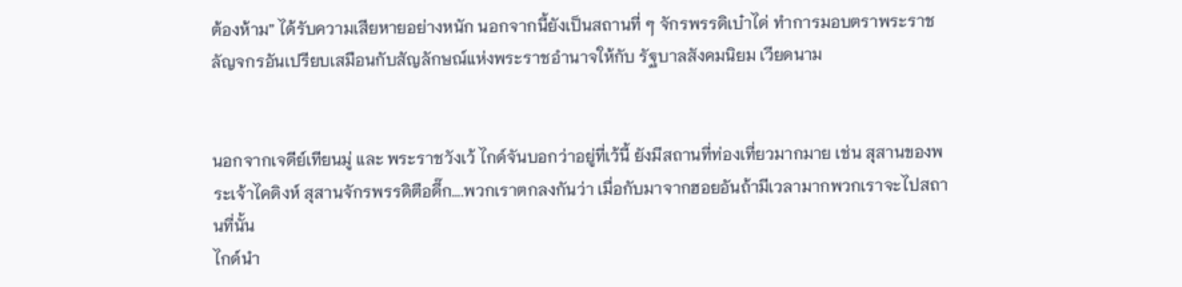ต้องห้าม” ได้รับความเสียหายอย่างหนัก นอกจากนี้ยังเป็นสถานที่ ๆ จักรพรรดิเบ๋าได่ ทำการมอบตราพระราชลัญจกรอันเปรียบเสมือนกับสัญลักษณ์แห่งพระราชอำนาจให้กับ รัฐบาลสังคมนิยม เวียดนาม


นอกจากเจดีย์เทียนมู่ และ พระราชวังเว้ ไกด์จันบอกว่าอยู่ที่เว้นี้ ยังมีสถานที่ท่องเที่ยวมากมาย เช่น สุสานของพระเจ้าไคดิงห์ สุสานจักรพรรดิตือดึ๊ก….พวกเราตกลงกันว่า เมื่อกับมาจากฮอยอันถ้ามีเวลามากพวกเราจะไปสถานที่นั้น
ไกด์นำ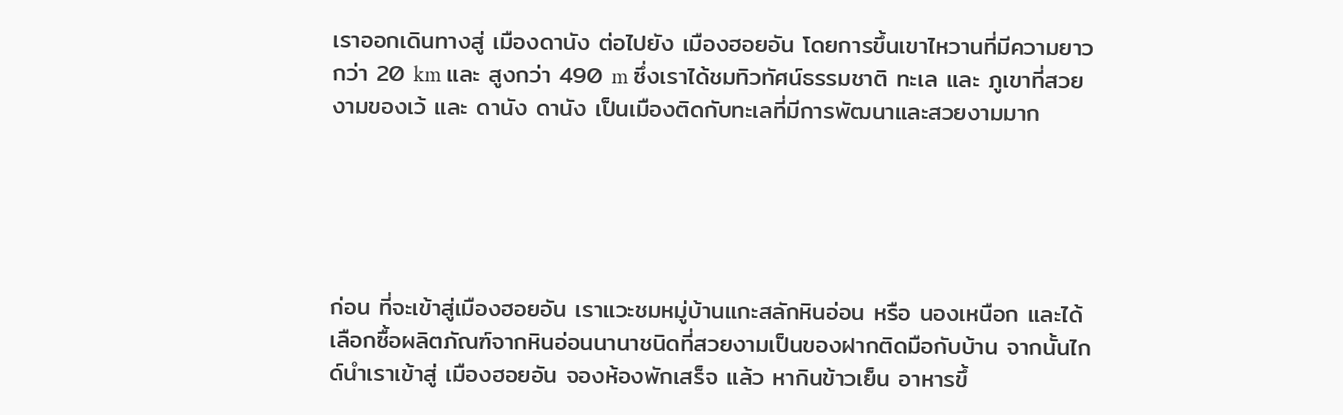เราออกเดินทางสู่ เมืองดานัง ต่อไปยัง เมืองฮอยอัน โดยการขึ้นเขาไหวานที่มีความยาวกว่า 20 km และ สูงกว่า 490 m ซึ่งเราได้ชมทิวทัศน์ธรรมชาติ ทะเล และ ภูเขาที่สวยงามของเว้ และ ดานัง ดานัง เป็นเมืองติดกับทะเลที่มีการพัฒนาและสวยงามมาก





ก่อน ที่จะเข้าสู่เมืองฮอยอัน เราแวะชมหมู่บ้านแกะสลักหินอ่อน หรือ นองเหนือก และได้เลือกซื้อผลิตภัณฑ์จากหินอ่อนนานาชนิดที่สวยงามเป็นของฝากติดมือกับบ้าน จากนั้นไกด์นำเราเข้าสู่ เมืองฮอยอัน จองห้องพักเสร็จ แล้ว หากินข้าวเย็น อาหารขึ้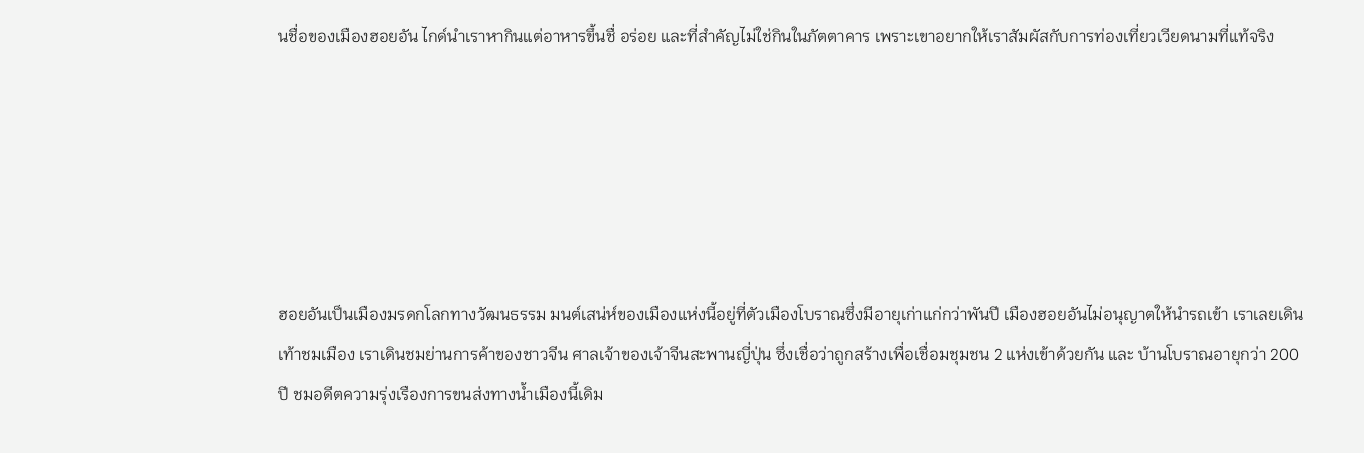นชื่อของเมืองฮอยอัน ไกด์นำเราหากินแต่อาหารขึ้นชื่ อร่อย และที่สำคัญไม่ใช่กินในภัตตาคาร เพราะเขาอยากให้เราสัมผัสกับการท่องเที่ยวเวียดนามที่แท้จริง






ฮอยอันเป็นเมืองมรดกโลกทางวัฒนธรรม มนต์เสน่ห์ของเมืองแห่งนี้อยู่ที่ตัวเมืองโบราณซึ่งมีอายุเก่าแก่กว่าพันปี เมืองฮอยอันไม่อนุญาตให้นำรถเข้า เราเลยเดินเท้าชมเมือง เราเดินชมย่านการค้าของชาวจีน ศาลเจ้าของเจ้าจีนสะพานญี่ปุ่น ซึ่งเชื่อว่าถูกสร้างเพื่อเชื่อมชุมชน 2 แห่งเข้าด้วยกัน และ บ้านโบราณอายุกว่า 200 ปี ชมอดีตความรุ่งเรืองการขนส่งทางน้ำเมืองนี้เดิม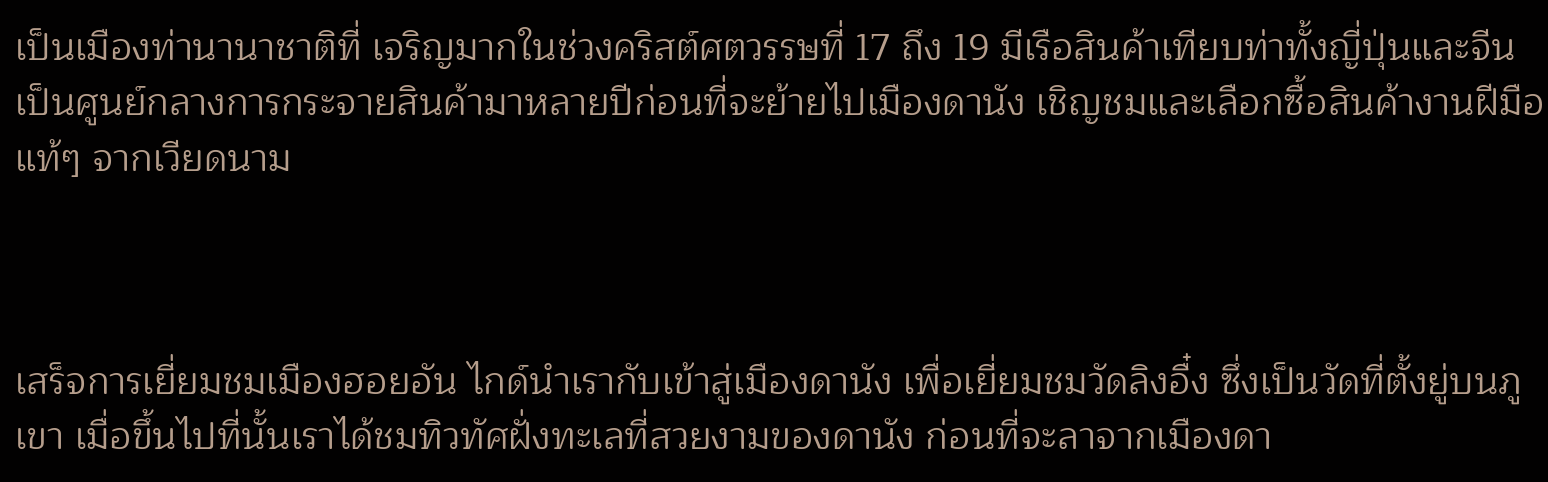เป็นเมืองท่านานาชาติที่ เจริญมากในช่วงคริสต์ศตวรรษที่ 17 ถึง 19 มีเรือสินค้าเทียบท่าทั้งญี่ปุ่นและจีน เป็นศูนย์กลางการกระจายสินค้ามาหลายปีก่อนที่จะย้ายไปเมืองดานัง เชิญชมและเลือกซื้อสินค้างานฝีมือแท้ๆ จากเวียดนาม



เสร็จการเยี่ยมชมเมืองฮอยอัน ไกด์นำเรากับเข้าสู่เมืองดานัง เพื่อเยี่ยมชมวัดลิงอื๋ง ซึ่งเป็นวัดที่ตั้งยู่บนภูเขา เมื่อขึ้นไปที่นั้นเราได้ชมทิวทัศฝั่งทะเลที่สวยงามของดานัง ก่อนที่จะลาจากเมืองดา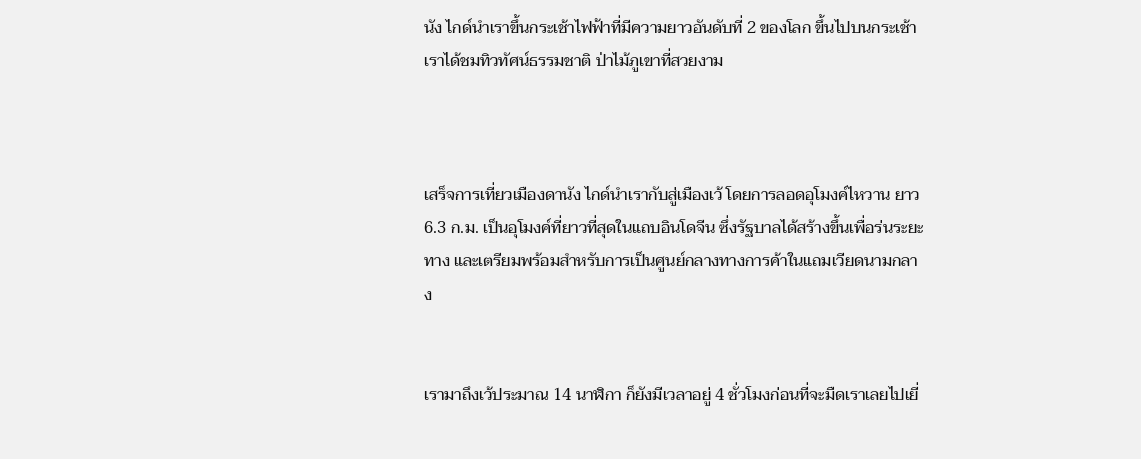นัง ไกด์นำเราขึ้นกระเช้าไฟฟ้าที่มีความยาวอันดับที่ 2 ของโลก ขึ้นไปบนกระเช้าเราได้ชมทิวทัศน์ธรรมชาติ ป่าไม้ภูเขาที่สวยงาม



เสร็จการเที่ยวเมืองดานัง ไกด์นำเรากับสู่เมืองเว้ โดยการลอดอุโมงค์ไหวาน ยาว 6.3 ก.ม. เป็นอุโมงค์ที่ยาวที่สุดในแถบอินโดจีน ซึ่งรัฐบาลได้สร้างขึ้นเพื่อร่นระยะทาง และเตรียมพร้อมสำหรับการเป็นศูนย์กลางทางการค้าในแถมเวียดนามกลาง


เรามาถึงเว้ประมาณ 14 นาฬิกา ก็ยังมีเวลาอยู่ 4 ชั่วโมงก่อนที่จะมืดเราเลยไปเยี่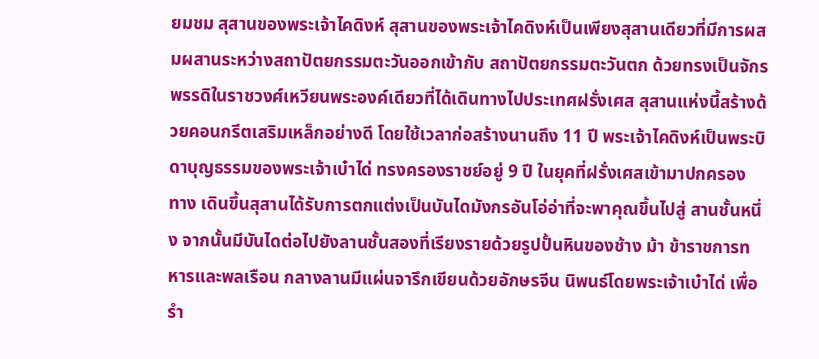ยมชม สุสานของพระเจ้าไคดิงห์ สุสานของพระเจ้าไคดิงห์เป็นเพียงสุสานเดียวที่มีการผสมผสานระหว่างสถาปัตยกรรมตะวันออกเข้ากับ สถาปัตยกรรมตะวันตก ด้วยทรงเป็นจักรพรรดิในราชวงศ์เหวียนพระองค์เดียวที่ได้เดินทางไปประเทศฝรั่งเศส สุสานแห่งนี้สร้างด้วยคอนกรีตเสริมเหล็กอย่างดี โดยใช้เวลาก่อสร้างนานถึง 11 ปี พระเจ้าไคดิงห์เป็นพระบิดาบุญธรรมของพระเจ้าเบ๋าได่ ทรงครองราชย์อยู่ 9 ปี ในยุคที่ฝรั่งเศสเข้ามาปกครอง ทาง เดินขึ้นสุสานได้รับการตกแต่งเป็นบันไดมังกรอันโอ่อ่าที่จะพาคุณขึ้นไปสู่ สานชั้นหนึ่ง จากนั้นมีบันไดต่อไปยังลานชั้นสองที่เรียงรายด้วยรูปปั้นหินของช้าง ม้า ข้าราชการทหารและพลเรือน กลางลานมีแผ่นจารึกเขียนด้วยอักษรจีน นิพนธ์โดยพระเจ้าเบ๋าได่ เพื่อรำ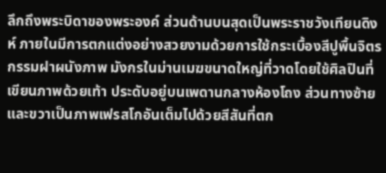ลึกถึงพระบิดาของพระองค์ ส่วนด้านบนสุดเป็นพระราชวังเทียนดิงห์ ภายในมีการตกแต่งอย่างสวยงามด้วยการใช้กระเบื้องสีปูพื้นจิตรกรรมฝาผนังภาพ มังกรในม่านเมฆขนาดใหญ่ที่วาดโดยใช้ศิลปินที่เขียนภาพด้วยเท้า ประดับอยู่บนเพดานกลางห้องโถง ส่วนทางซ้ายและขวาเป็นภาพเฟรสโกอันเต็มไปด้วยสีสันที่ตก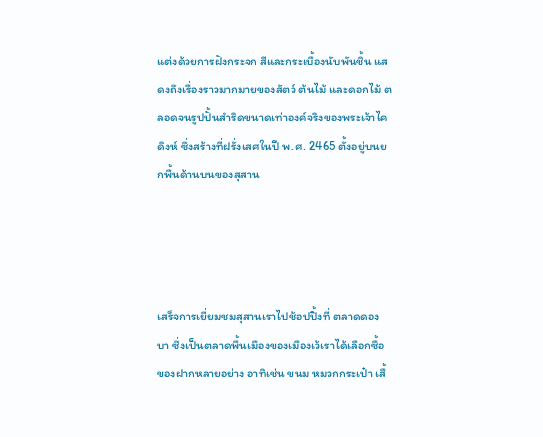แต่งด้วยการฝังกระจก สีและกระเบื้องนับพันชิ้น แสดงถึงเรื่องราวมากมายของสัตว์ ต้นไม้ และดอกไม้ ตลอดจนรูปปั้นสำริดขนาดเท่าองค์จริงของพระเจ้าไคดิงห์ ซึ่งสร้างที่ฝรั่งเสศในปี พ.ศ. 2465 ตั้งอยู่บนยกพื้นด้านบนของสุสาน




เสร็จการเยี่ยมชมสุสานเราไปช้อปปิ้งที่ ตลาดดองบา ซึ่งเป็นตลาดพื้นเมืองของเมืองเว้เราได้เลือกซื้อ ของฝากหลายอย่าง อาทิเช่น ขนม หมวกกระเป๋า เสื้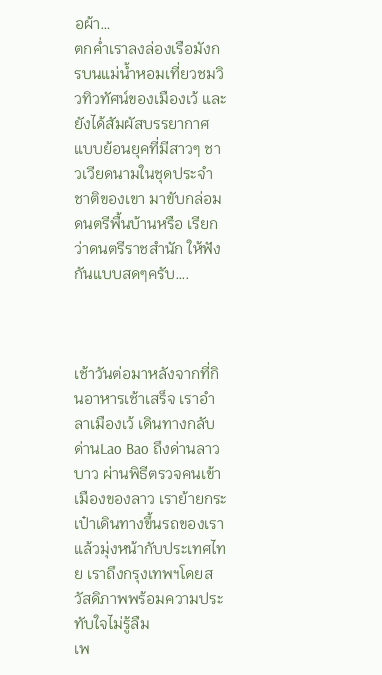อผ้า…
ตกค่ำเราลงล่องเรือมังกรบนแม่น้ำหอมเที่ยวชมวิวทิวทัศน์ของเมืองเว้ และยังได้สัมผัสบรรยากาศแบบย้อนยุคที่มีสาวๆ ชาวเวียดนามในชุดประจำชาติของเขา มาขับกล่อมดนตรีพื้นบ้านหรือ เรียกว่าดนตรีราชสำนัก ให้ฟังกันแบบสดๆครับ….



เช้าวันต่อมาหลังจากที่กินอาหารเช้าเสร็จ เราอำลาเมืองเว้ เดินทางกลับด่านLao Bao ถึงด่านลาวบาว ผ่านพิธีตรวจคนเข้าเมืองของลาว เราย้ายกระเป๋าเดินทางขึ้นรถของเราแล้วมุ่งหน้ากับประเทศไทย เราถึงกรุงเทพฯโดยสวัสดิภาพพร้อมความประทับใจไม่รู้ลืม
เพ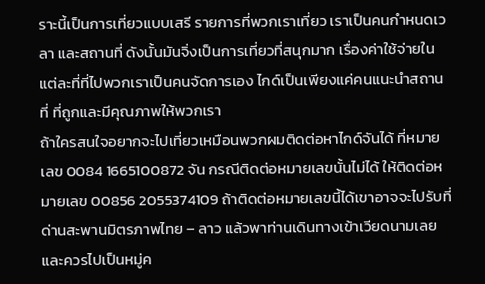ราะนี้เป็นการเที่ยวแบบเสรี รายการที่พวกเราเที่ยว เราเป็นคนกำหนดเวลา และสถานที่ ดังนั้นมันจิ่งเป็นการเที่ยวที่สนุกมาก เรื่องค่าใช้จ่ายในแต่ละที่ที่ไปพวกเราเป็นคนจัดการเอง ไกด์เป็นเพียงแค่คนแนะนำสถานที่ ที่ถูกและมีคุณภาพให้พวกเรา
ถ้าใครสนใจอยากจะไปเที่ยวเหมือนพวกผมติดต่อหาไกด์จันได้ ที่หมายเลข 0084 1665100872 จัน กรณีติดต่อหมายเลขนั้นไม่ได้ ให้ติดต่อหมายเลข 00856 2055374109 ถ้าติดต่อหมายเลขนี้ได้เขาอาจจะไปรับที่ด่านสะพานมิตรภาพไทย – ลาว แล้วพาท่านเดินทางเข้าเวียดนามเลย และควรไปเป็นหมู่ค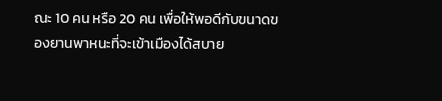ณะ 10 คน หรือ 20 คน เพื่อให้พอดีกับขนาดของยานพาหนะที่จะเข้าเมืองได้สบาย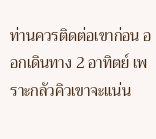ท่านควรติดต่อเขาก่อน ออกเดินทาง 2 อาทิตย์ เพราะกลัวคิวเขาจะแน่น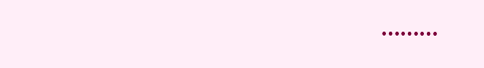………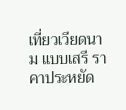เที่ยวเวียดนาม แบบเสรี ราคาประหยัด